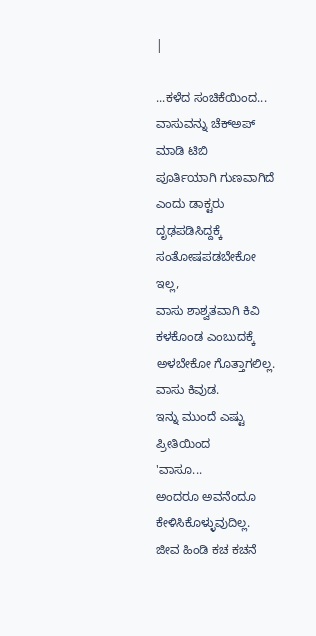|

...ಕಳೆದ ಸಂಚಿಕೆಯಿಂದ...
ವಾಸುವನ್ನು ಚೆಕ್ಅಪ್ ಮಾಡಿ ಟಿಬಿ
ಪೂರ್ತಿಯಾಗಿ ಗುಣವಾಗಿದೆ ಎಂದು ಡಾಕ್ಟರು
ದೃಢಪಡಿಸಿದ್ದಕ್ಕೆ ಸಂತೋಷಪಡಬೇಕೋ ಇಲ್ಲ,
ವಾಸು ಶಾಶ್ವತವಾಗಿ ಕಿವಿ ಕಳಕೊಂಡ ಎಂಬುದಕ್ಕೆ
ಅಳಬೇಕೋ ಗೊತ್ತಾಗಲಿಲ್ಲ.
ವಾಸು ಕಿವುಡ.
ಇನ್ನು ಮುಂದೆ ಎಷ್ಟು ಪ್ರೀತಿಯಿಂದ
'ವಾಸೂ...
ಅಂದರೂ ಅವನೆಂದೂ ಕೇಳಿಸಿಕೊಳ್ಳುವುದಿಲ್ಲ.
ಜೀವ ಹಿಂಡಿ ಕಚ ಕಚನೆ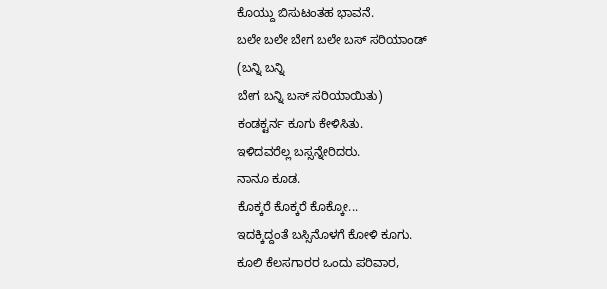ಕೊಯ್ದು ಬಿಸುಟಂತಹ ಭಾವನೆ.
ಬಲೇ ಬಲೇ ಬೇಗ ಬಲೇ ಬಸ್ ಸರಿಯಾಂಡ್
(ಬನ್ನಿ ಬನ್ನಿ
ಬೇಗ ಬನ್ನಿ ಬಸ್ ಸರಿಯಾಯಿತು)
ಕಂಡಕ್ಟರ್ನ ಕೂಗು ಕೇಳಿಸಿತು.
ಇಳಿದವರೆಲ್ಲ ಬಸ್ಸನ್ನೇರಿದರು.
ನಾನೂ ಕೂಡ.
ಕೊಕ್ಕರೆ ಕೊಕ್ಕರೆ ಕೊಕ್ಕೋ...
ಇದಕ್ಕಿದ್ದಂತೆ ಬಸ್ಸಿನೊಳಗೆ ಕೋಳಿ ಕೂಗು.
ಕೂಲಿ ಕೆಲಸಗಾರರ ಒಂದು ಪರಿವಾರ,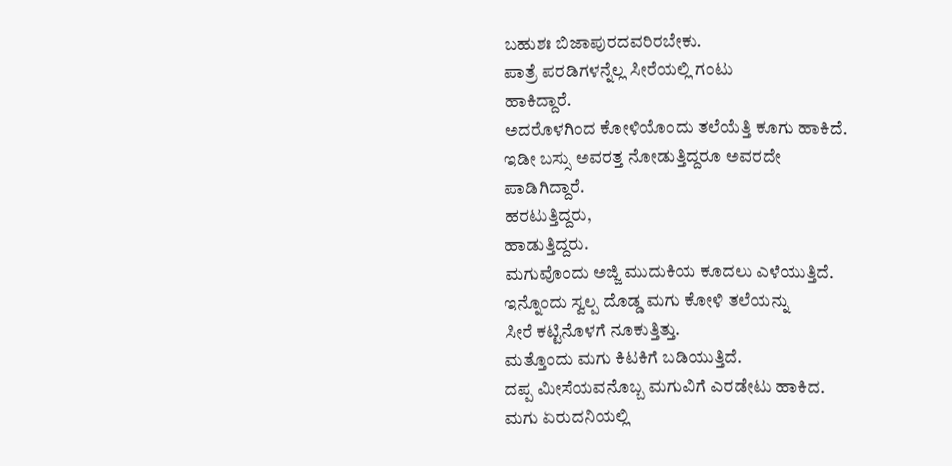ಬಹುಶಃ ಬಿಜಾಪುರದವರಿರಬೇಕು.
ಪಾತ್ರೆ ಪರಡಿಗಳನ್ನೆಲ್ಲ ಸೀರೆಯಲ್ಲಿ ಗಂಟು
ಹಾಕಿದ್ದಾರೆ.
ಅದರೊಳಗಿಂದ ಕೋಳಿಯೊಂದು ತಲೆಯೆತ್ತಿ ಕೂಗು ಹಾಕಿದೆ.
ಇಡೀ ಬಸ್ಸು ಅವರತ್ತ ನೋಡುತ್ತಿದ್ದರೂ ಅವರದೇ
ಪಾಡಿಗಿದ್ದಾರೆ.
ಹರಟುತ್ತಿದ್ದರು,
ಹಾಡುತ್ತಿದ್ದರು.
ಮಗುವೊಂದು ಅಜ್ಜಿ ಮುದುಕಿಯ ಕೂದಲು ಎಳೆಯುತ್ತಿದೆ.
ಇನ್ನೊಂದು ಸ್ವಲ್ಪ ದೊಡ್ಡ ಮಗು ಕೋಳಿ ತಲೆಯನ್ನು
ಸೀರೆ ಕಟ್ಟಿನೊಳಗೆ ನೂಕುತ್ತಿತ್ತು.
ಮತ್ತೊಂದು ಮಗು ಕಿಟಕಿಗೆ ಬಡಿಯುತ್ತಿದೆ.
ದಪ್ಪ ಮೀಸೆಯವನೊಬ್ಬ ಮಗುವಿಗೆ ಎರಡೇಟು ಹಾಕಿದ.
ಮಗು ಏರುದನಿಯಲ್ಲಿ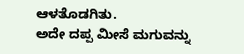ಆಳತೊಡಗಿತು.
ಅದೇ ದಪ್ಪ ಮೀಸೆ ಮಗುವನ್ನು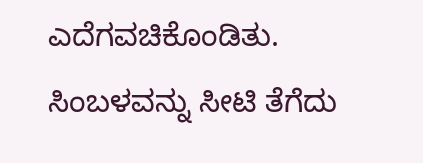ಎದೆಗವಚಿಕೊಂಡಿತು.
ಸಿಂಬಳವನ್ನು ಸೀಟಿ ತೆಗೆದು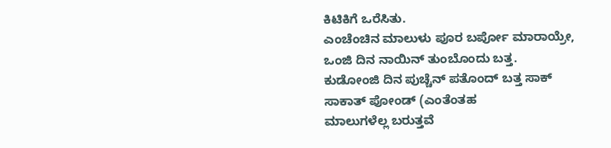ಕಿಟಿಕಿಗೆ ಒರೆಸಿತು.
ಎಂಚೆಂಚಿನ ಮಾಲುಳು ಪೂರ ಬರ್ಪೋ ಮಾರಾಯ್ರೇ,
ಒಂಜಿ ದಿನ ನಾಯಿನ್ ತುಂಬೊಂದು ಬತ್ತ.
ಕುಡೋಂಜಿ ದಿನ ಪುಚ್ಚೆನ್ ಪತೊಂದ್ ಬತ್ತ ಸಾಕ್
ಸಾಕಾತ್ ಪೋಂಡ್ (ಎಂತೆಂತಹ
ಮಾಲುಗಳೆಲ್ಲ ಬರುತ್ತವೆ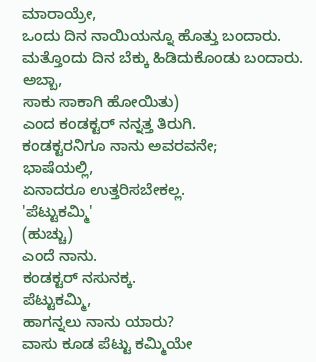ಮಾರಾಯ್ರೇ,
ಒಂದು ದಿನ ನಾಯಿಯನ್ನೂ ಹೊತ್ತು ಬಂದಾರು.
ಮತ್ತೊಂದು ದಿನ ಬೆಕ್ಕು ಹಿಡಿದುಕೊಂಡು ಬಂದಾರು.
ಅಬ್ಬಾ,
ಸಾಕು ಸಾಕಾಗಿ ಹೋಯಿತು)
ಎಂದ ಕಂಡಕ್ಟರ್ ನನ್ನತ್ತ ತಿರುಗಿ.
ಕಂಡಕ್ಟರನಿಗೂ ನಾನು ಅವರವನೇ;
ಭಾಷೆಯಲ್ಲಿ,
ಏನಾದರೂ ಉತ್ತರಿಸಬೇಕಲ್ಲ.
'ಪೆಟ್ಟುಕಮ್ಮಿ'
(ಹುಚ್ಚು)
ಎಂದೆ ನಾನು.
ಕಂಡಕ್ಟರ್ ನಸುನಕ್ಕ.
ಪೆಟ್ಟುಕಮ್ಮಿ,
ಹಾಗನ್ನಲು ನಾನು ಯಾರು?
ವಾಸು ಕೂಡ ಪೆಟ್ಟು ಕಮ್ಮಿಯೇ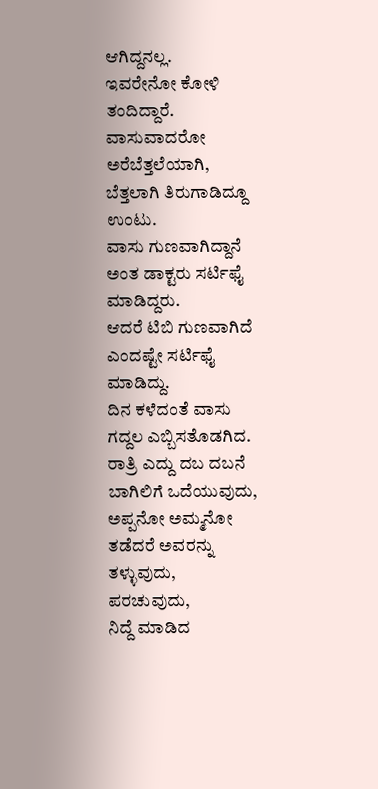ಆಗಿದ್ದನಲ್ಲ.
ಇವರೇನೋ ಕೋಳಿ ತಂದಿದ್ದಾರೆ.
ವಾಸುವಾದರೋ ಅರೆಬೆತ್ತಲೆಯಾಗಿ,
ಬೆತ್ತಲಾಗಿ ತಿರುಗಾಡಿದ್ದೂ ಉಂಟು.
ವಾಸು ಗುಣವಾಗಿದ್ದಾನೆ ಅಂತ ಡಾಕ್ಟರು ಸರ್ಟಿಫೈ
ಮಾಡಿದ್ದರು.
ಆದರೆ ಟಿಬಿ ಗುಣವಾಗಿದೆ ಎಂದಷ್ಟೇ ಸರ್ಟಿಫೈ ಮಾಡಿದ್ದು.
ದಿನ ಕಳೆದಂತೆ ವಾಸು ಗದ್ದಲ ಎಬ್ಬಿಸತೊಡಗಿದ.
ರಾತ್ರಿ ಎದ್ದು ದಬ ದಬನೆ ಬಾಗಿಲಿಗೆ ಒದೆಯುವುದು,
ಅಪ್ಪನೋ ಅಮ್ಮನೋ ತಡೆದರೆ ಅವರನ್ನು ತಳ್ಳುವುದು,
ಪರಚುವುದು,
ನಿದ್ದೆ ಮಾಡಿದ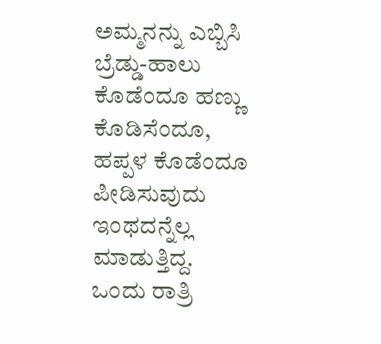ಅಮ್ಮನನ್ನು ಎಬ್ಬಿಸಿ ಬ್ರೆಡ್ಡು-ಹಾಲು
ಕೊಡೆಂದೂ ಹಣ್ಣು ಕೊಡಿಸೆಂದೂ,
ಹಪ್ಪಳ ಕೊಡೆಂದೂ ಪೀಡಿಸುವುದು ಇಂಥದನ್ನೆಲ್ಲ
ಮಾಡುತ್ತಿದ್ದ.
ಒಂದು ರಾತ್ರಿ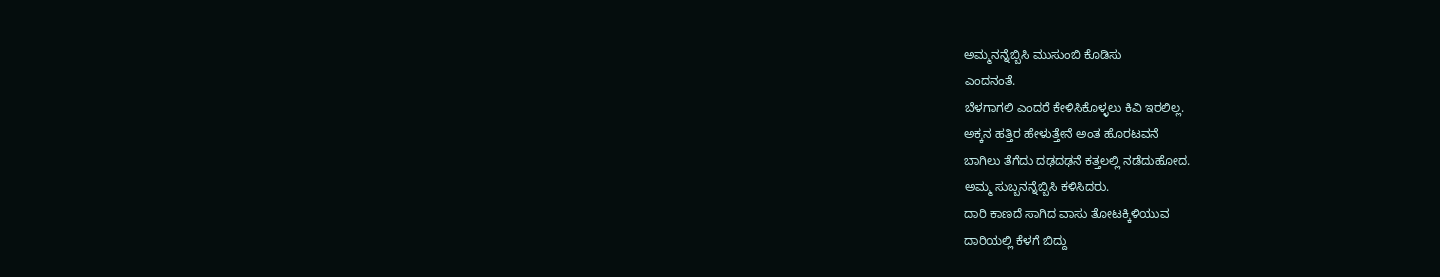ಅಮ್ಮನನ್ನೆಬ್ಬಿಸಿ ಮುಸುಂಬಿ ಕೊಡಿಸು
ಎಂದನಂತೆ.
ಬೆಳಗಾಗಲಿ ಎಂದರೆ ಕೇಳಿಸಿಕೊಳ್ಳಲು ಕಿವಿ ಇರಲಿಲ್ಲ.
ಅಕ್ಕನ ಹತ್ತಿರ ಹೇಳುತ್ತೇನೆ ಅಂತ ಹೊರಟವನೆ
ಬಾಗಿಲು ತೆಗೆದು ದಢದಢನೆ ಕತ್ತಲಲ್ಲಿ ನಡೆದುಹೋದ.
ಅಮ್ಮ ಸುಬ್ಬನನ್ನೆಬ್ಬಿಸಿ ಕಳಿಸಿದರು.
ದಾರಿ ಕಾಣದೆ ಸಾಗಿದ ವಾಸು ತೋಟಕ್ಕಿಳಿಯುವ
ದಾರಿಯಲ್ಲಿ ಕೆಳಗೆ ಬಿದ್ದು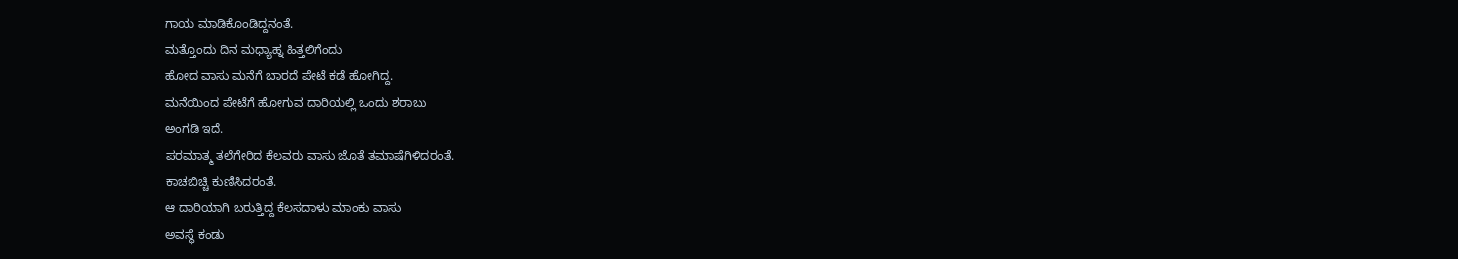ಗಾಯ ಮಾಡಿಕೊಂಡಿದ್ದನಂತೆ.
ಮತ್ತೊಂದು ದಿನ ಮಧ್ಯಾಹ್ನ ಹಿತ್ತಲಿಗೆಂದು
ಹೋದ ವಾಸು ಮನೆಗೆ ಬಾರದೆ ಪೇಟೆ ಕಡೆ ಹೋಗಿದ್ದ.
ಮನೆಯಿಂದ ಪೇಟೆಗೆ ಹೋಗುವ ದಾರಿಯಲ್ಲಿ ಒಂದು ಶರಾಬು
ಅಂಗಡಿ ಇದೆ.
ಪರಮಾತ್ಮ ತಲೆಗೇರಿದ ಕೆಲವರು ವಾಸು ಜೊತೆ ತಮಾಷೆಗಿಳಿದರಂತೆ.
ಕಾಚಬಿಚ್ಚಿ ಕುಣಿಸಿದರಂತೆ.
ಆ ದಾರಿಯಾಗಿ ಬರುತ್ತಿದ್ದ ಕೆಲಸದಾಳು ಮಾಂಕು ವಾಸು
ಅವಸ್ಥೆ ಕಂಡು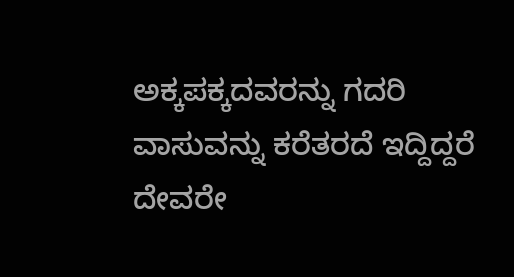ಅಕ್ಕಪಕ್ಕದವರನ್ನು ಗದರಿ ವಾಸುವನ್ನು ಕರೆತರದೆ ಇದ್ದಿದ್ದರೆ
ದೇವರೇ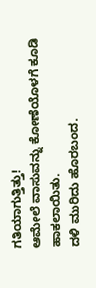ಗತಿಯಾಗುತ್ತಿತ್ತು!
ಆಮೇಲೆ ವಾಸುವನ್ನು ಕೋಣೆಯೊಳಗೆ ಕೂಡಿ ಹಾಕಲಾಯಿತು.
ದಳಿ ಮುರಿದು ಹೊರಬಂದ.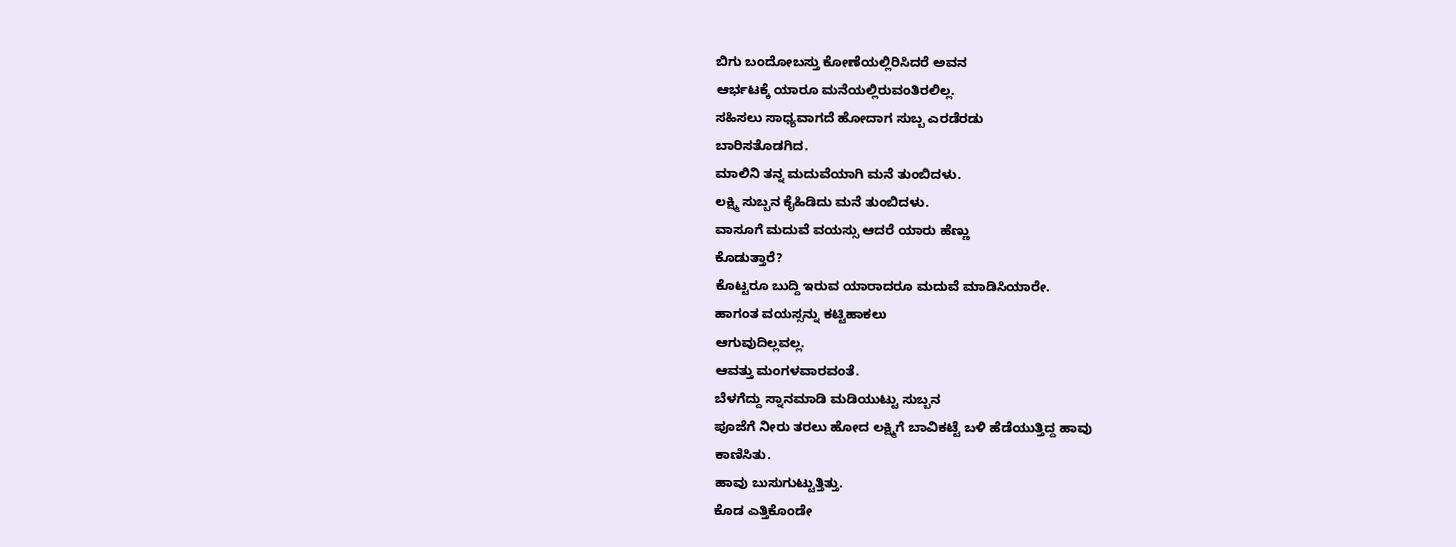ಬಿಗು ಬಂದೋಬಸ್ತು ಕೋಣೆಯಲ್ಲಿರಿಸಿದರೆ ಅವನ
ಆರ್ಭಟಕ್ಕೆ ಯಾರೂ ಮನೆಯಲ್ಲಿರುವಂತಿರಲಿಲ್ಲ.
ಸಹಿಸಲು ಸಾಧ್ಯವಾಗದೆ ಹೋದಾಗ ಸುಬ್ಬ ಎರಡೆರಡು
ಬಾರಿಸತೊಡಗಿದ.
ಮಾಲಿನಿ ತನ್ನ ಮದುವೆಯಾಗಿ ಮನೆ ತುಂಬಿದಳು.
ಲಕ್ಷ್ಮಿ ಸುಬ್ಬನ ಕೈಹಿಡಿದು ಮನೆ ತುಂಬಿದಳು.
ವಾಸೂಗೆ ಮದುವೆ ವಯಸ್ಸು ಆದರೆ ಯಾರು ಹೆಣ್ಣು
ಕೊಡುತ್ತಾರೆ?
ಕೊಟ್ಟರೂ ಬುದ್ದಿ ಇರುವ ಯಾರಾದರೂ ಮದುವೆ ಮಾಡಿಸಿಯಾರೇ.
ಹಾಗಂತ ವಯಸ್ಸನ್ನು ಕಟ್ಟಿಹಾಕಲು
ಆಗುವುದಿಲ್ಲವಲ್ಲ.
ಆವತ್ತು ಮಂಗಳವಾರವಂತೆ.
ಬೆಳಗೆದ್ದು ಸ್ನಾನಮಾಡಿ ಮಡಿಯುಟ್ಟು ಸುಬ್ಬನ
ಪೂಜೆಗೆ ನೀರು ತರಲು ಹೋದ ಲಕ್ಷ್ಮಿಗೆ ಬಾವಿಕಟ್ಟೆ ಬಳಿ ಹೆಡೆಯುತ್ತಿದ್ದ ಹಾವು
ಕಾಣಿಸಿತು.
ಹಾವು ಬುಸುಗುಟ್ಟುತ್ತಿತ್ತು.
ಕೊಡ ಎತ್ತಿಕೊಂಡೇ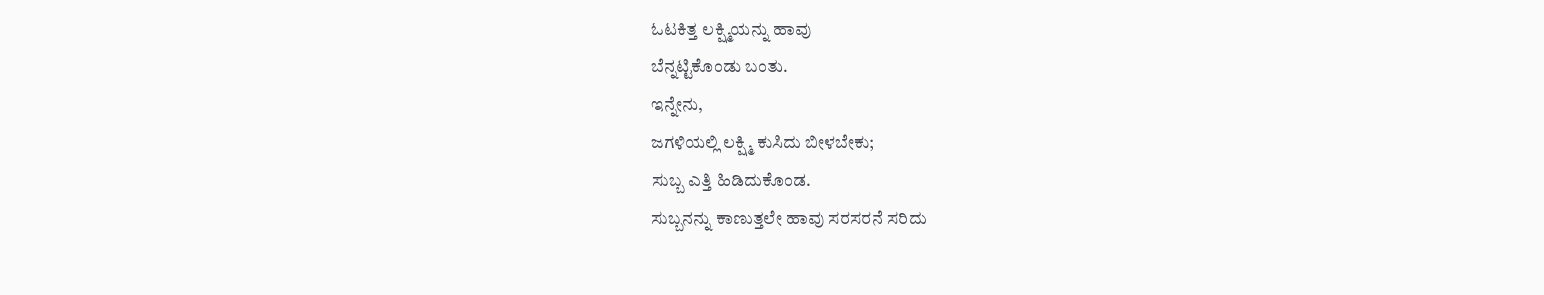ಓಟಕಿತ್ತ ಲಕ್ಷ್ಮಿಯನ್ನು ಹಾವು
ಬೆನ್ನಟ್ಟಿಕೊಂಡು ಬಂತು.
ಇನ್ನೇನು,
ಜಗಳಿಯಲ್ಲಿ ಲಕ್ಷ್ಮಿ ಕುಸಿದು ಬೀಳಬೇಕು;
ಸುಬ್ಬ ಎತ್ತಿ ಹಿಡಿದುಕೊಂಡ.
ಸುಬ್ಬನನ್ನು ಕಾಣುತ್ತಲೇ ಹಾವು ಸರಸರನೆ ಸರಿದು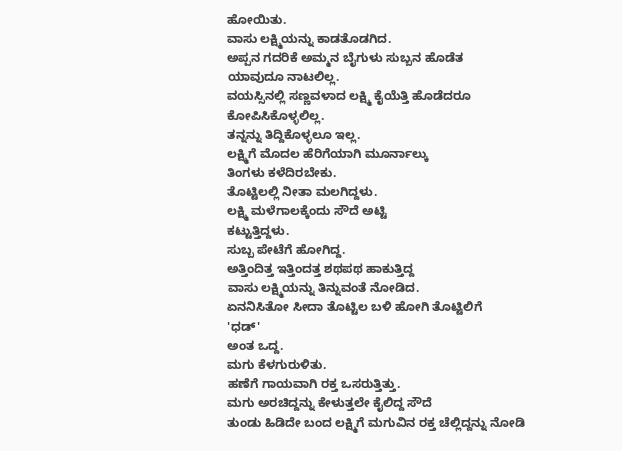ಹೋಯಿತು.
ವಾಸು ಲಕ್ಷ್ಮಿಯನ್ನು ಕಾಡತೊಡಗಿದ.
ಅಪ್ಪನ ಗದರಿಕೆ ಅಮ್ಮನ ಬೈಗುಳು ಸುಬ್ಬನ ಹೊಡೆತ
ಯಾವುದೂ ನಾಟಲಿಲ್ಲ.
ವಯಸ್ಸಿನಲ್ಲಿ ಸಣ್ಣವಳಾದ ಲಕ್ಷ್ಮಿ ಕೈಯೆತ್ತಿ ಹೊಡೆದರೂ
ಕೋಪಿಸಿಕೊಳ್ಳಲಿಲ್ಲ.
ತನ್ನನ್ನು ತಿದ್ದಿಕೊಳ್ಳಲೂ ಇಲ್ಲ.
ಲಕ್ಷ್ಮಿಗೆ ಮೊದಲ ಹೆರಿಗೆಯಾಗಿ ಮೂರ್ನಾಲ್ಕು
ತಿಂಗಳು ಕಳೆದಿರಬೇಕು.
ತೊಟ್ಟಿಲಲ್ಲಿ ನೀತಾ ಮಲಗಿದ್ದಳು.
ಲಕ್ಷ್ಮಿ ಮಳೆಗಾಲಕ್ಕೆಂದು ಸೌದೆ ಅಟ್ಟಿ
ಕಟ್ಟುತ್ತಿದ್ದಳು.
ಸುಬ್ಬ ಪೇಟೆಗೆ ಹೋಗಿದ್ದ.
ಅತ್ತಿಂದಿತ್ತ ಇತ್ತಿಂದತ್ತ ಶಥಪಥ ಹಾಕುತ್ತಿದ್ದ
ವಾಸು ಲಕ್ಷ್ಮಿಯನ್ನು ತಿನ್ನುವಂತೆ ನೋಡಿದ.
ಏನನಿಸಿತೋ ಸೀದಾ ತೊಟ್ಟಿಲ ಬಳಿ ಹೋಗಿ ತೊಟ್ಟಿಲಿಗೆ
'ಧಡ್'
ಅಂತ ಒದ್ದ.
ಮಗು ಕೆಳಗುರುಳಿತು.
ಹಣೆಗೆ ಗಾಯವಾಗಿ ರಕ್ತ ಒಸರುತ್ತಿತ್ತು.
ಮಗು ಅರಚಿದ್ದನ್ನು ಕೇಳುತ್ತಲೇ ಕೈಲಿದ್ದ ಸೌದೆ
ತುಂಡು ಹಿಡಿದೇ ಬಂದ ಲಕ್ಷ್ಮಿಗೆ ಮಗುವಿನ ರಕ್ತ ಚೆಲ್ಲಿದ್ದನ್ನು ನೋಡಿ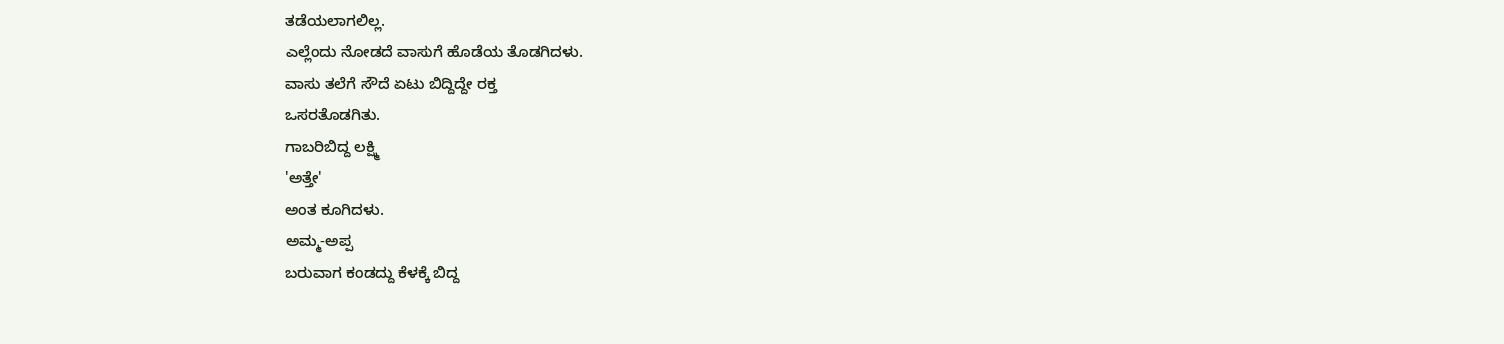ತಡೆಯಲಾಗಲಿಲ್ಲ.
ಎಲ್ಲೆಂದು ನೋಡದೆ ವಾಸುಗೆ ಹೊಡೆಯ ತೊಡಗಿದಳು.
ವಾಸು ತಲೆಗೆ ಸೌದೆ ಏಟು ಬಿದ್ದಿದ್ದೇ ರಕ್ತ
ಒಸರತೊಡಗಿತು.
ಗಾಬರಿಬಿದ್ದ ಲಕ್ಷ್ಮಿ
'ಅತ್ತೇ'
ಅಂತ ಕೂಗಿದಳು.
ಅಮ್ಮ-ಅಪ್ಪ
ಬರುವಾಗ ಕಂಡದ್ದು ಕೆಳಕ್ಕೆ ಬಿದ್ದ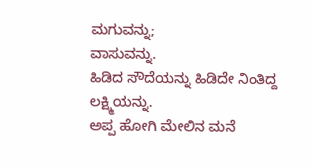ಮಗುವನ್ನು;
ವಾಸುವನ್ನು.
ಹಿಡಿದ ಸೌದೆಯನ್ನು ಹಿಡಿದೇ ನಿಂತಿದ್ದ
ಲಕ್ಷ್ಮಿಯನ್ನು.
ಅಪ್ಪ ಹೋಗಿ ಮೇಲಿನ ಮನೆ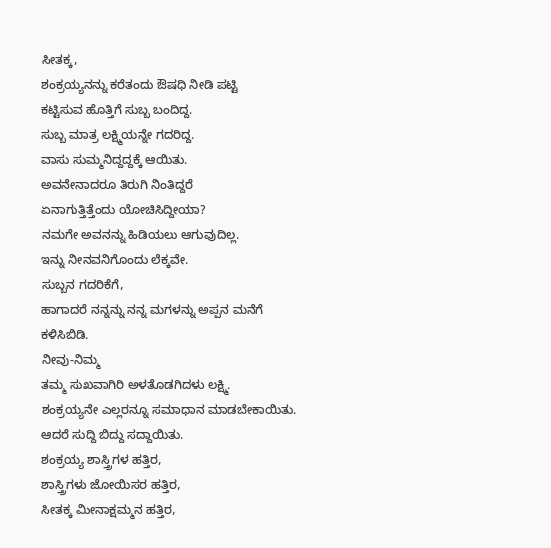ಸೀತಕ್ಕ,
ಶಂಕ್ರಯ್ಯನನ್ನು ಕರೆತಂದು ಔಷಧಿ ನೀಡಿ ಪಟ್ಟಿ
ಕಟ್ಟಿಸುವ ಹೊತ್ತಿಗೆ ಸುಬ್ಬ ಬಂದಿದ್ದ.
ಸುಬ್ಬ ಮಾತ್ರ ಲಕ್ಷ್ಮಿಯನ್ನೇ ಗದರಿದ್ದ.
ವಾಸು ಸುಮ್ಮನಿದ್ದದ್ದಕ್ಕೆ ಆಯಿತು.
ಅವನೇನಾದರೂ ತಿರುಗಿ ನಿಂತಿದ್ದರೆ
ಏನಾಗುತ್ತಿತ್ತೆಂದು ಯೋಚಿಸಿದ್ದೀಯಾ?
ನಮಗೇ ಅವನನ್ನು ಹಿಡಿಯಲು ಆಗುವುದಿಲ್ಲ.
ಇನ್ನು ನೀನವನಿಗೊಂದು ಲೆಕ್ಕವೇ.
ಸುಬ್ಬನ ಗದರಿಕೆಗೆ,
ಹಾಗಾದರೆ ನನ್ನನ್ನು ನನ್ನ ಮಗಳನ್ನು ಅಪ್ಪನ ಮನೆಗೆ
ಕಳಿಸಿಬಿಡಿ.
ನೀವು-ನಿಮ್ಮ
ತಮ್ಮ ಸುಖವಾಗಿರಿ ಅಳತೊಡಗಿದಳು ಲಕ್ಷ್ಮಿ.
ಶಂಕ್ರಯ್ಯನೇ ಎಲ್ಲರನ್ನೂ ಸಮಾಧಾನ ಮಾಡಬೇಕಾಯಿತು.
ಆದರೆ ಸುದ್ದಿ ಬಿದ್ದು ಸದ್ದಾಯಿತು.
ಶಂಕ್ರಯ್ಯ ಶಾಸ್ತ್ರಿಗಳ ಹತ್ತಿರ,
ಶಾಸ್ತ್ರಿಗಳು ಜೋಯಿಸರ ಹತ್ತಿರ,
ಸೀತಕ್ಕ ಮೀನಾಕ್ಷಮ್ಮನ ಹತ್ತಿರ,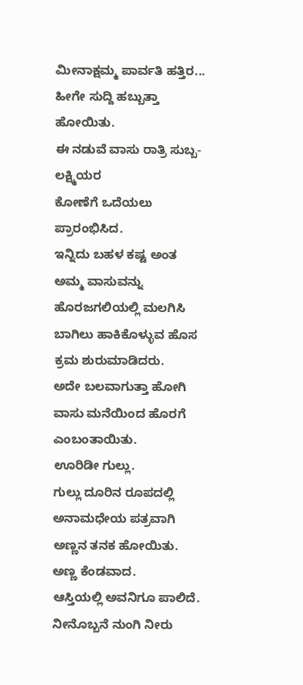ಮೀನಾಕ್ಷಮ್ಮ ಪಾರ್ವತಿ ಹತ್ತಿರ...
ಹೀಗೇ ಸುದ್ದಿ ಹಬ್ಬುತ್ತಾ ಹೋಯಿತು.
ಈ ನಡುವೆ ವಾಸು ರಾತ್ರಿ ಸುಬ್ಬ-ಲಕ್ಷ್ಮಿಯರ
ಕೋಣೆಗೆ ಒದೆಯಲು ಪ್ರಾರಂಭಿಸಿದ.
ಇನ್ನಿದು ಬಹಳ ಕಷ್ಟ ಅಂತ ಅಮ್ಮ ವಾಸುವನ್ನು
ಹೊರಜಗಲಿಯಲ್ಲಿ ಮಲಗಿಸಿ ಬಾಗಿಲು ಹಾಕಿಕೊಳ್ಳುವ ಹೊಸ ಕ್ರಮ ಶುರುಮಾಡಿದರು.
ಅದೇ ಬಲವಾಗುತ್ತಾ ಹೋಗಿ ವಾಸು ಮನೆಯಿಂದ ಹೊರಗೆ
ಎಂಬಂತಾಯಿತು.
ಊರಿಡೀ ಗುಲ್ಲು.
ಗುಲ್ಲು ದೂರಿನ ರೂಪದಲ್ಲಿ ಅನಾಮಧೇಯ ಪತ್ರವಾಗಿ
ಅಣ್ಣನ ತನಕ ಹೋಯಿತು.
ಅಣ್ಣ ಕೆಂಡವಾದ.
ಆಸ್ತಿಯಲ್ಲಿ ಅವನಿಗೂ ಪಾಲಿದೆ.
ನೀನೊಬ್ಬನೆ ನುಂಗಿ ನೀರು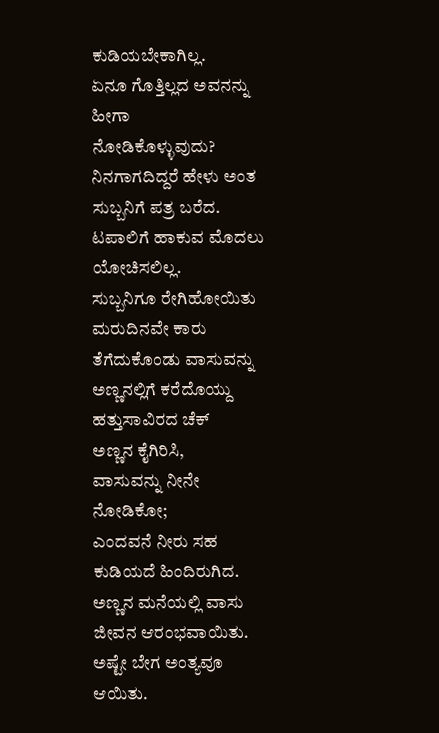ಕುಡಿಯಬೇಕಾಗಿಲ್ಲ.
ಏನೂ ಗೊತ್ತಿಲ್ಲದ ಅವನನ್ನು ಹೀಗಾ
ನೋಡಿಕೊಳ್ಳುವುದು?
ನಿನಗಾಗದಿದ್ದರೆ ಹೇಳು ಅಂತ ಸುಬ್ಬನಿಗೆ ಪತ್ರ ಬರೆದ.
ಟಪಾಲಿಗೆ ಹಾಕುವ ಮೊದಲು ಯೋಚಿಸಲಿಲ್ಲ.
ಸುಬ್ಬನಿಗೂ ರೇಗಿಹೋಯಿತು ಮರುದಿನವೇ ಕಾರು
ತೆಗೆದುಕೊಂಡು ವಾಸುವನ್ನು ಅಣ್ಣನಲ್ಲಿಗೆ ಕರೆದೊಯ್ದು ಹತ್ತುಸಾವಿರದ ಚೆಕ್
ಅಣ್ಣನ ಕೈಗಿರಿಸಿ,
ವಾಸುವನ್ನು ನೀನೇ ನೋಡಿಕೋ;
ಎಂದವನೆ ನೀರು ಸಹ ಕುಡಿಯದೆ ಹಿಂದಿರುಗಿದ.
ಅಣ್ಣನ ಮನೆಯಲ್ಲಿ ವಾಸು ಜೀವನ ಆರಂಭವಾಯಿತು.
ಅಷ್ಟೇ ಬೇಗ ಅಂತ್ಯವೂ ಆಯಿತು.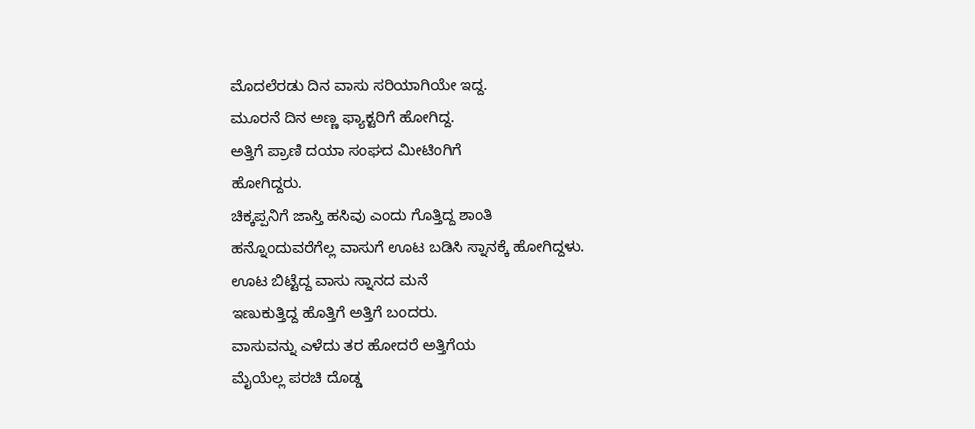ಮೊದಲೆರಡು ದಿನ ವಾಸು ಸರಿಯಾಗಿಯೇ ಇದ್ದ.
ಮೂರನೆ ದಿನ ಅಣ್ಣ ಫ್ಯಾಕ್ಟರಿಗೆ ಹೋಗಿದ್ದ.
ಅತ್ತಿಗೆ ಪ್ರಾಣಿ ದಯಾ ಸಂಘದ ಮೀಟಿಂಗಿಗೆ
ಹೋಗಿದ್ದರು.
ಚಿಕ್ಕಪ್ಪನಿಗೆ ಜಾಸ್ತಿ ಹಸಿವು ಎಂದು ಗೊತ್ತಿದ್ದ ಶಾಂತಿ
ಹನ್ನೊಂದುವರೆಗೆಲ್ಲ ವಾಸುಗೆ ಊಟ ಬಡಿಸಿ ಸ್ನಾನಕ್ಕೆ ಹೋಗಿದ್ದಳು.
ಊಟ ಬಿಟ್ಟೆದ್ದ ವಾಸು ಸ್ನಾನದ ಮನೆ
ಇಣುಕುತ್ತಿದ್ದ ಹೊತ್ತಿಗೆ ಅತ್ತಿಗೆ ಬಂದರು.
ವಾಸುವನ್ನು ಎಳೆದು ತರ ಹೋದರೆ ಅತ್ತಿಗೆಯ
ಮೈಯೆಲ್ಲ ಪರಚಿ ದೊಡ್ಡ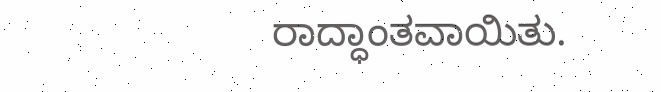ರಾದ್ಧಾಂತವಾಯಿತು.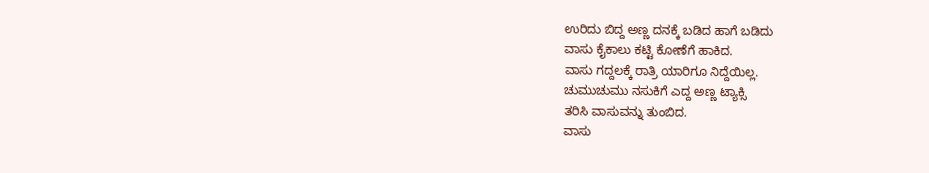ಉರಿದು ಬಿದ್ದ ಅಣ್ಣ ದನಕ್ಕೆ ಬಡಿದ ಹಾಗೆ ಬಡಿದು
ವಾಸು ಕೈಕಾಲು ಕಟ್ಟಿ ಕೋಣೆಗೆ ಹಾಕಿದ.
ವಾಸು ಗದ್ದಲಕ್ಕೆ ರಾತ್ರಿ ಯಾರಿಗೂ ನಿದ್ದೆಯಿಲ್ಲ.
ಚುಮುಚುಮು ನಸುಕಿಗೆ ಎದ್ದ ಅಣ್ಣ ಟ್ಯಾಕ್ಸಿ
ತರಿಸಿ ವಾಸುವನ್ನು ತುಂಬಿದ.
ವಾಸು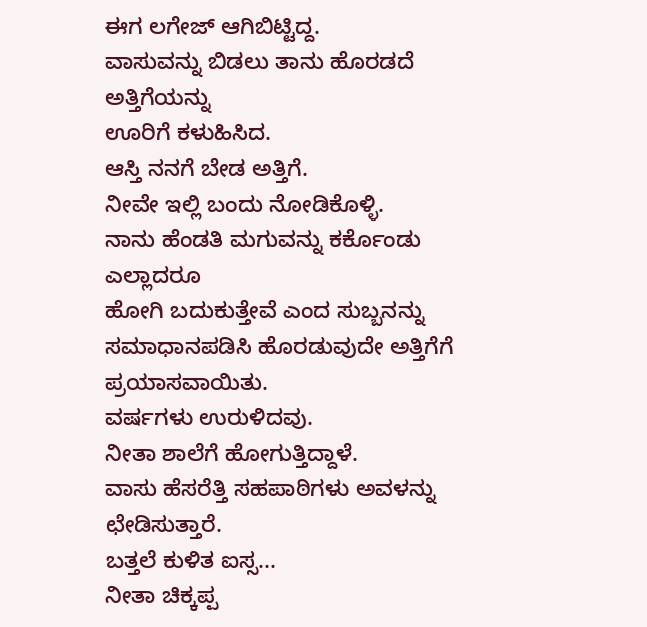ಈಗ ಲಗೇಜ್ ಆಗಿಬಿಟ್ಟಿದ್ದ.
ವಾಸುವನ್ನು ಬಿಡಲು ತಾನು ಹೊರಡದೆ ಅತ್ತಿಗೆಯನ್ನು
ಊರಿಗೆ ಕಳುಹಿಸಿದ.
ಆಸ್ತಿ ನನಗೆ ಬೇಡ ಅತ್ತಿಗೆ.
ನೀವೇ ಇಲ್ಲಿ ಬಂದು ನೋಡಿಕೊಳ್ಳಿ.
ನಾನು ಹೆಂಡತಿ ಮಗುವನ್ನು ಕರ್ಕೊಂಡು ಎಲ್ಲಾದರೂ
ಹೋಗಿ ಬದುಕುತ್ತೇವೆ ಎಂದ ಸುಬ್ಬನನ್ನು ಸಮಾಧಾನಪಡಿಸಿ ಹೊರಡುವುದೇ ಅತ್ತಿಗೆಗೆ
ಪ್ರಯಾಸವಾಯಿತು.
ವರ್ಷಗಳು ಉರುಳಿದವು.
ನೀತಾ ಶಾಲೆಗೆ ಹೋಗುತ್ತಿದ್ದಾಳೆ.
ವಾಸು ಹೆಸರೆತ್ತಿ ಸಹಪಾಠಿಗಳು ಅವಳನ್ನು
ಛೇಡಿಸುತ್ತಾರೆ.
ಬತ್ತಲೆ ಕುಳಿತ ಐಸ್ಸ...
ನೀತಾ ಚಿಕ್ಕಪ್ಪ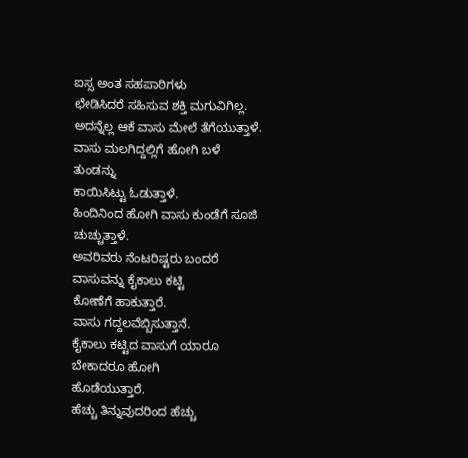ಐಸ್ಸ ಅಂತ ಸಹಪಾಠಿಗಳು
ಛೇಡಿಸಿದರೆ ಸಹಿಸುವ ಶಕ್ತಿ ಮಗುವಿಗಿಲ್ಲ.
ಅದನ್ನೆಲ್ಲ ಆಕೆ ವಾಸು ಮೇಲೆ ತೆಗೆಯುತ್ತಾಳೆ.
ವಾಸು ಮಲಗಿದ್ದಲ್ಲಿಗೆ ಹೋಗಿ ಬಳೆ ತುಂಡನ್ನು
ಕಾಯಿಸಿಟ್ಟು ಓಡುತ್ತಾಳೆ.
ಹಿಂದಿನಿಂದ ಹೋಗಿ ವಾಸು ಕುಂಡೆಗೆ ಸೂಜಿ
ಚುಚ್ಚುತ್ತಾಳೆ.
ಅವರಿವರು ನೆಂಟರಿಷ್ಟರು ಬಂದರೆ ವಾಸುವನ್ನು ಕೈಕಾಲು ಕಟ್ಟಿ
ಕೋಣೆಗೆ ಹಾಕುತ್ತಾರೆ.
ವಾಸು ಗದ್ದಲವೆಬ್ಬಿಸುತ್ತಾನೆ.
ಕೈಕಾಲು ಕಟ್ಟಿದ ವಾಸುಗೆ ಯಾರೂ ಬೇಕಾದರೂ ಹೋಗಿ
ಹೊಡೆಯುತ್ತಾರೆ.
ಹೆಚ್ಚು ತಿನ್ನುವುದರಿಂದ ಹೆಚ್ಚು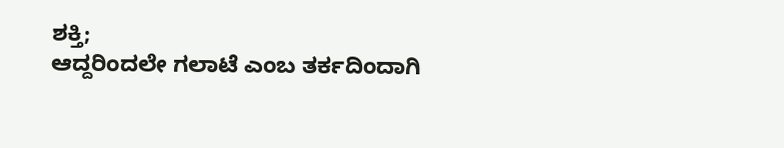ಶಕ್ತಿ;
ಆದ್ದರಿಂದಲೇ ಗಲಾಟೆ ಎಂಬ ತರ್ಕದಿಂದಾಗಿ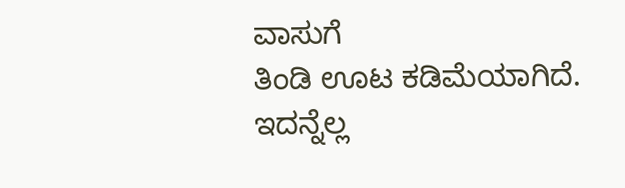ವಾಸುಗೆ
ತಿಂಡಿ ಊಟ ಕಡಿಮೆಯಾಗಿದೆ.
ಇದನ್ನೆಲ್ಲ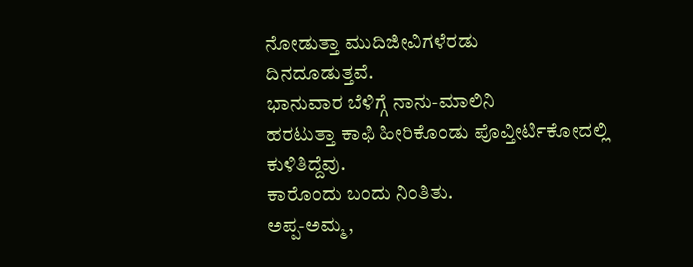ನೋಡುತ್ತಾ ಮುದಿಜೀವಿಗಳೆರಡು
ದಿನದೂಡುತ್ತವೆ.
ಭಾನುವಾರ ಬೆಳಿಗ್ಗೆ ನಾನು-ಮಾಲಿನಿ
ಹರಟುತ್ತಾ ಕಾಫಿ ಹೀರಿಕೊಂಡು ಪೊವ್ತೀರ್ಟಿಕೋದಲ್ಲಿ ಕುಳಿತಿದ್ದೆವು.
ಕಾರೊಂದು ಬಂದು ನಿಂತಿತು.
ಅಪ್ಪ-ಅಮ್ಮ,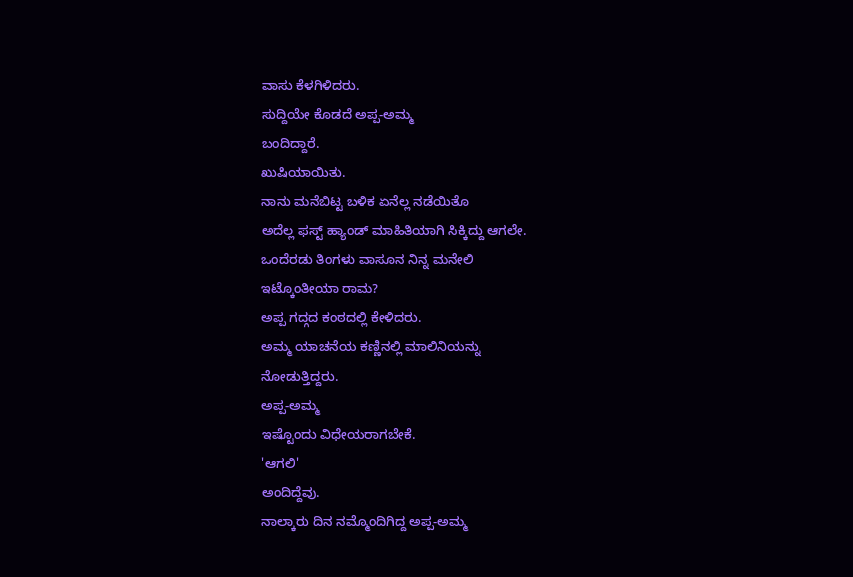ವಾಸು ಕೆಳಗಿಳಿದರು.
ಸುದ್ದಿಯೇ ಕೊಡದೆ ಅಪ್ಪ-ಅಮ್ಮ
ಬಂದಿದ್ದಾರೆ.
ಖುಷಿಯಾಯಿತು.
ನಾನು ಮನೆಬಿಟ್ಟ ಬಳಿಕ ಏನೆಲ್ಲ ನಡೆಯಿತೊ
ಅದೆಲ್ಲ ಫಸ್ಟ್ ಹ್ಯಾಂಡ್ ಮಾಹಿತಿಯಾಗಿ ಸಿಕ್ಕಿದ್ದು ಆಗಲೇ.
ಒಂದೆರಡು ತಿಂಗಳು ವಾಸೂನ ನಿನ್ನ ಮನೇಲಿ
ಇಟ್ಕೊಂತೀಯಾ ರಾಮ?
ಅಪ್ಪ ಗದ್ಗದ ಕಂಠದಲ್ಲಿ ಕೇಳಿದರು.
ಅಮ್ಮ ಯಾಚನೆಯ ಕಣ್ಣಿನಲ್ಲಿ ಮಾಲಿನಿಯನ್ನು
ನೋಡುತ್ತಿದ್ದರು.
ಅಪ್ಪ-ಅಮ್ಮ
ಇಷ್ಟೊಂದು ವಿಧೇಯರಾಗಬೇಕೆ.
'ಆಗಲಿ'
ಅಂದಿದ್ದೆವು.
ನಾಲ್ಕಾರು ದಿನ ನಮ್ಮೊಂದಿಗಿದ್ದ ಅಪ್ಪ-ಅಮ್ಮ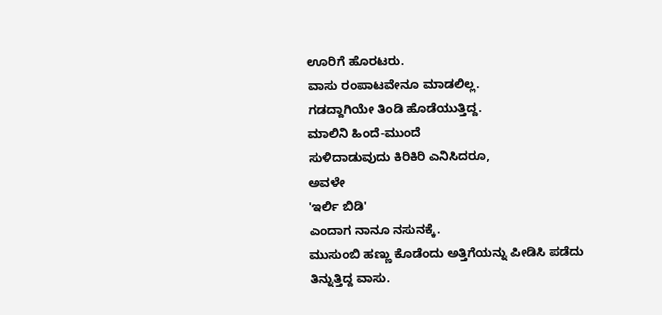ಊರಿಗೆ ಹೊರಟರು.
ವಾಸು ರಂಪಾಟವೇನೂ ಮಾಡಲಿಲ್ಲ.
ಗಡದ್ದಾಗಿಯೇ ತಿಂಡಿ ಹೊಡೆಯುತ್ತಿದ್ದ.
ಮಾಲಿನಿ ಹಿಂದೆ-ಮುಂದೆ
ಸುಳಿದಾಡುವುದು ಕಿರಿಕಿರಿ ಎನಿಸಿದರೂ,
ಅವಳೇ
'ಇರ್ಲಿ ಬಿಡಿ'
ಎಂದಾಗ ನಾನೂ ನಸುನಕ್ಕೆ.
ಮುಸುಂಬಿ ಹಣ್ಣು ಕೊಡೆಂದು ಅತ್ತಿಗೆಯನ್ನು ಪೀಡಿಸಿ ಪಡೆದು
ತಿನ್ನುತ್ತಿದ್ದ ವಾಸು.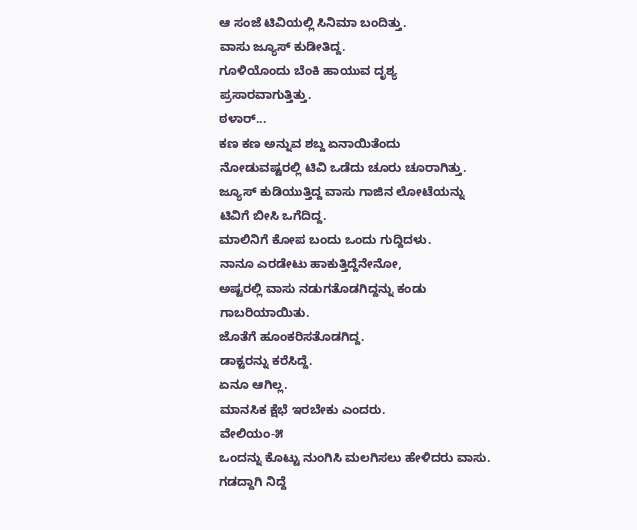ಆ ಸಂಜೆ ಟಿವಿಯಲ್ಲಿ ಸಿನಿಮಾ ಬಂದಿತ್ತು.
ವಾಸು ಜ್ಯೂಸ್ ಕುಡೀತಿದ್ದ.
ಗೂಳಿಯೊಂದು ಬೆಂಕಿ ಹಾಯುವ ದೃಶ್ಯ
ಪ್ರಸಾರವಾಗುತ್ತಿತ್ತು.
ಠಳಾರ್...
ಕಣ ಕಣ ಅನ್ನುವ ಶಬ್ದ ಏನಾಯಿತೆಂದು
ನೋಡುವಷ್ಟರಲ್ಲಿ ಟಿವಿ ಒಡೆದು ಚೂರು ಚೂರಾಗಿತ್ತು.
ಜ್ಯೂಸ್ ಕುಡಿಯುತ್ತಿದ್ದ ವಾಸು ಗಾಜಿನ ಲೋಟೆಯನ್ನು
ಟಿವಿಗೆ ಬೀಸಿ ಒಗೆದಿದ್ದ.
ಮಾಲಿನಿಗೆ ಕೋಪ ಬಂದು ಒಂದು ಗುದ್ದಿದಳು.
ನಾನೂ ಎರಡೇಟು ಹಾಕುತ್ತಿದ್ದೆನೇನೋ,
ಅಷ್ಟರಲ್ಲಿ ವಾಸು ನಡುಗತೊಡಗಿದ್ದನ್ನು ಕಂಡು
ಗಾಬರಿಯಾಯಿತು.
ಜೊತೆಗೆ ಹೂಂಕರಿಸತೊಡಗಿದ್ದ.
ಡಾಕ್ಟರನ್ನು ಕರೆಸಿದ್ದೆ.
ಏನೂ ಆಗಿಲ್ಲ.
ಮಾನಸಿಕ ಕ್ಷೆಭೆ ಇರಬೇಕು ಎಂದರು.
ವೇಲಿಯಂ-೫
ಒಂದನ್ನು ಕೊಟ್ಟು ನುಂಗಿಸಿ ಮಲಗಿಸಲು ಹೇಳಿದರು ವಾಸು.
ಗಡದ್ದಾಗಿ ನಿದ್ದೆ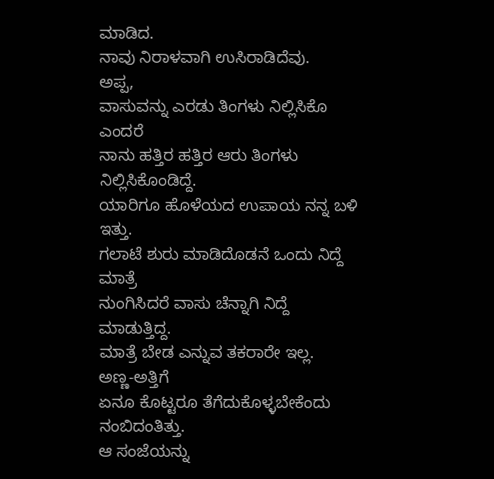ಮಾಡಿದ.
ನಾವು ನಿರಾಳವಾಗಿ ಉಸಿರಾಡಿದೆವು.
ಅಪ್ಪ,
ವಾಸುವನ್ನು ಎರಡು ತಿಂಗಳು ನಿಲ್ಲಿಸಿಕೊ ಎಂದರೆ
ನಾನು ಹತ್ತಿರ ಹತ್ತಿರ ಆರು ತಿಂಗಳು ನಿಲ್ಲಿಸಿಕೊಂಡಿದ್ದೆ.
ಯಾರಿಗೂ ಹೊಳೆಯದ ಉಪಾಯ ನನ್ನ ಬಳಿ ಇತ್ತು.
ಗಲಾಟೆ ಶುರು ಮಾಡಿದೊಡನೆ ಒಂದು ನಿದ್ದೆ ಮಾತ್ರೆ
ನುಂಗಿಸಿದರೆ ವಾಸು ಚೆನ್ನಾಗಿ ನಿದ್ದೆ ಮಾಡುತ್ತಿದ್ದ.
ಮಾತ್ರೆ ಬೇಡ ಎನ್ನುವ ತಕರಾರೇ ಇಲ್ಲ.
ಅಣ್ಣ-ಅತ್ತಿಗೆ
ಏನೂ ಕೊಟ್ಟರೂ ತೆಗೆದುಕೊಳ್ಳಬೇಕೆಂದು ನಂಬಿದಂತಿತ್ತು.
ಆ ಸಂಜೆಯನ್ನು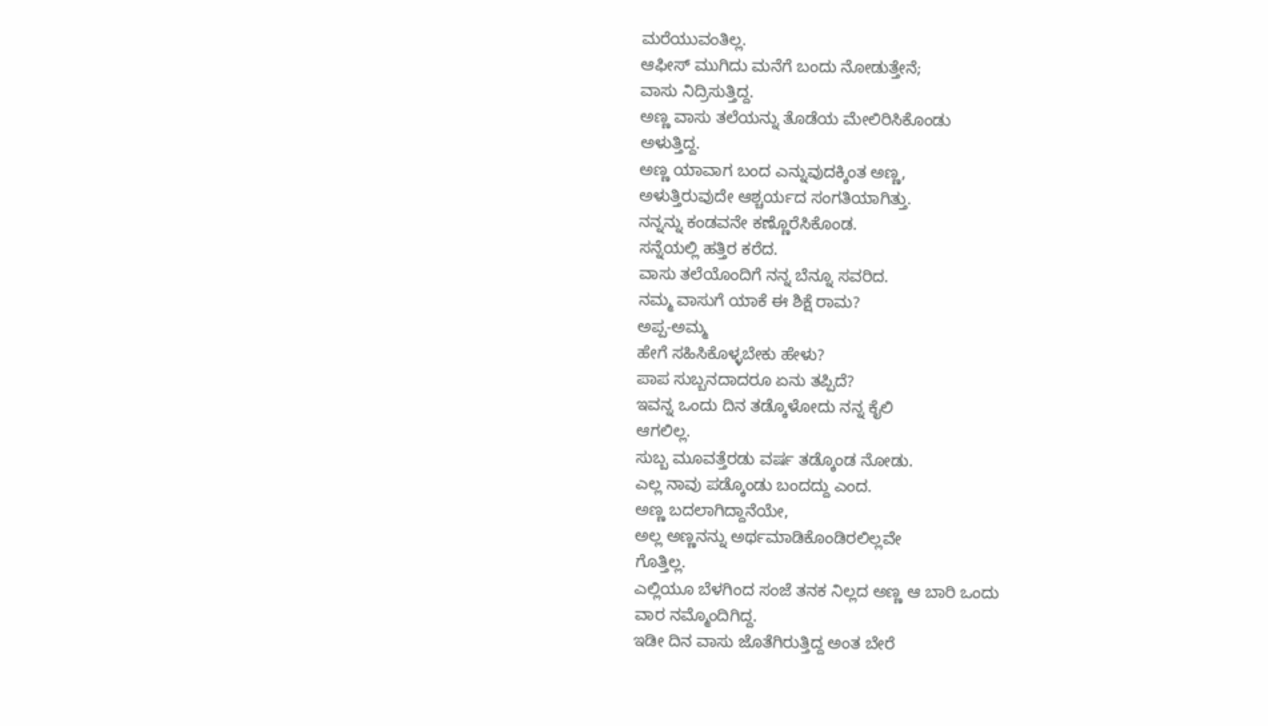ಮರೆಯುವಂತಿಲ್ಲ.
ಆಫೀಸ್ ಮುಗಿದು ಮನೆಗೆ ಬಂದು ನೋಡುತ್ತೇನೆ;
ವಾಸು ನಿದ್ರಿಸುತ್ತಿದ್ದ.
ಅಣ್ಣ ವಾಸು ತಲೆಯನ್ನು ತೊಡೆಯ ಮೇಲಿರಿಸಿಕೊಂಡು
ಅಳುತ್ತಿದ್ದ.
ಅಣ್ಣ ಯಾವಾಗ ಬಂದ ಎನ್ನುವುದಕ್ಕಿಂತ ಅಣ್ಣ,
ಅಳುತ್ತಿರುವುದೇ ಆಶ್ಚರ್ಯದ ಸಂಗತಿಯಾಗಿತ್ತು.
ನನ್ನನ್ನು ಕಂಡವನೇ ಕಣ್ಣೊರೆಸಿಕೊಂಡ.
ಸನ್ನೆಯಲ್ಲಿ ಹತ್ತಿರ ಕರೆದ.
ವಾಸು ತಲೆಯೊಂದಿಗೆ ನನ್ನ ಬೆನ್ನೂ ಸವರಿದ.
ನಮ್ಮ ವಾಸುಗೆ ಯಾಕೆ ಈ ಶಿಕ್ಷೆ ರಾಮ?
ಅಪ್ಪ-ಅಮ್ಮ
ಹೇಗೆ ಸಹಿಸಿಕೊಳ್ಳಬೇಕು ಹೇಳು?
ಪಾಪ ಸುಬ್ಬನದಾದರೂ ಏನು ತಪ್ಪಿದೆ?
ಇವನ್ನ ಒಂದು ದಿನ ತಡ್ಕೊಳೋದು ನನ್ನ ಕೈಲಿ
ಆಗಲಿಲ್ಲ.
ಸುಬ್ಬ ಮೂವತ್ತೆರಡು ವರ್ಷ ತಡ್ಕೊಂಡ ನೋಡು.
ಎಲ್ಲ ನಾವು ಪಡ್ಕೊಂಡು ಬಂದದ್ದು ಎಂದ.
ಅಣ್ಣ ಬದಲಾಗಿದ್ದಾನೆಯೇ,
ಅಲ್ಲ ಅಣ್ಣನನ್ನು ಅರ್ಥಮಾಡಿಕೊಂಡಿರಲಿಲ್ಲವೇ
ಗೊತ್ತಿಲ್ಲ.
ಎಲ್ಲಿಯೂ ಬೆಳಗಿಂದ ಸಂಜೆ ತನಕ ನಿಲ್ಲದ ಅಣ್ಣ ಆ ಬಾರಿ ಒಂದು
ವಾರ ನಮ್ಮೊಂದಿಗಿದ್ದ.
ಇಡೀ ದಿನ ವಾಸು ಜೊತೆಗಿರುತ್ತಿದ್ದ ಅಂತ ಬೇರೆ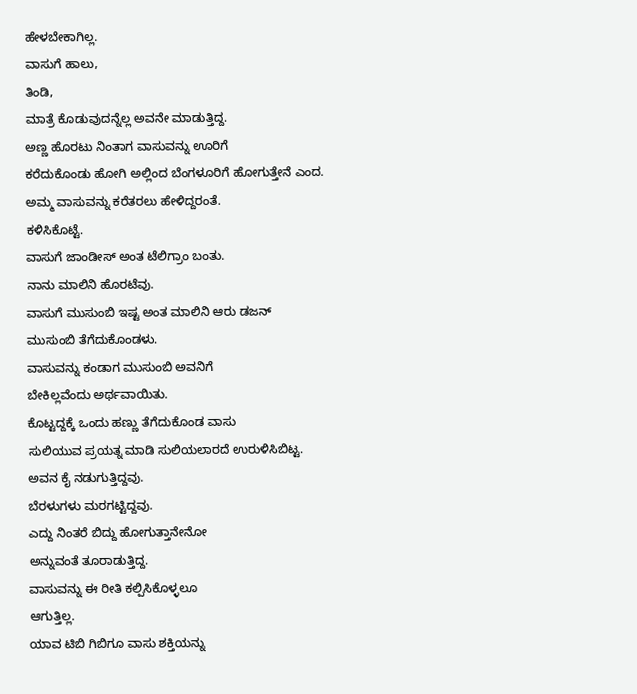ಹೇಳಬೇಕಾಗಿಲ್ಲ.
ವಾಸುಗೆ ಹಾಲು,
ತಿಂಡಿ,
ಮಾತ್ರೆ ಕೊಡುವುದನ್ನೆಲ್ಲ ಅವನೇ ಮಾಡುತ್ತಿದ್ದ.
ಅಣ್ಣ ಹೊರಟು ನಿಂತಾಗ ವಾಸುವನ್ನು ಊರಿಗೆ
ಕರೆದುಕೊಂಡು ಹೋಗಿ ಅಲ್ಲಿಂದ ಬೆಂಗಳೂರಿಗೆ ಹೋಗುತ್ತೇನೆ ಎಂದ.
ಅಮ್ಮ ವಾಸುವನ್ನು ಕರೆತರಲು ಹೇಳಿದ್ದರಂತೆ.
ಕಳಿಸಿಕೊಟ್ಟೆ.
ವಾಸುಗೆ ಜಾಂಡೀಸ್ ಅಂತ ಟೆಲಿಗ್ರಾಂ ಬಂತು.
ನಾನು ಮಾಲಿನಿ ಹೊರಟೆವು.
ವಾಸುಗೆ ಮುಸುಂಬಿ ಇಷ್ಟ ಅಂತ ಮಾಲಿನಿ ಆರು ಡಜನ್
ಮುಸುಂಬಿ ತೆಗೆದುಕೊಂಡಳು.
ವಾಸುವನ್ನು ಕಂಡಾಗ ಮುಸುಂಬಿ ಅವನಿಗೆ
ಬೇಕಿಲ್ಲವೆಂದು ಅರ್ಥವಾಯಿತು.
ಕೊಟ್ಟದ್ದಕ್ಕೆ ಒಂದು ಹಣ್ಣು ತೆಗೆದುಕೊಂಡ ವಾಸು
ಸುಲಿಯುವ ಪ್ರಯತ್ನ ಮಾಡಿ ಸುಲಿಯಲಾರದೆ ಉರುಳಿಸಿಬಿಟ್ಟ.
ಅವನ ಕೈ ನಡುಗುತ್ತಿದ್ದವು.
ಬೆರಳುಗಳು ಮರಗಟ್ಟಿದ್ದವು.
ಎದ್ದು ನಿಂತರೆ ಬಿದ್ದು ಹೋಗುತ್ತಾನೇನೋ
ಅನ್ನುವಂತೆ ತೂರಾಡುತ್ತಿದ್ದ.
ವಾಸುವನ್ನು ಈ ರೀತಿ ಕಲ್ಪಿಸಿಕೊಳ್ಳಲೂ
ಆಗುತ್ತಿಲ್ಲ.
ಯಾವ ಟಿಬಿ ಗಿಬಿಗೂ ವಾಸು ಶಕ್ತಿಯನ್ನು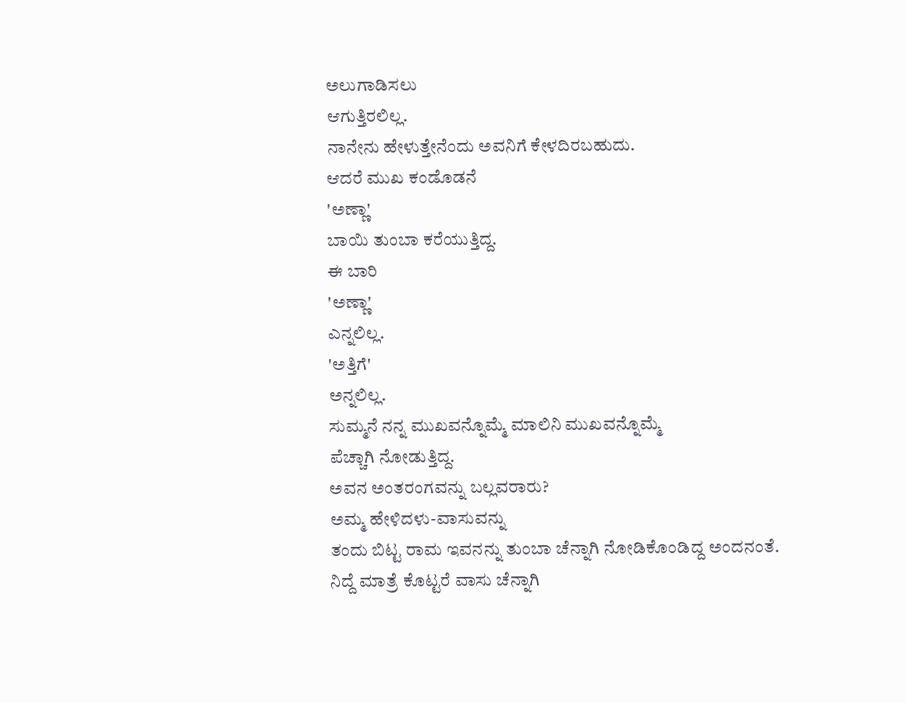ಅಲುಗಾಡಿಸಲು
ಆಗುತ್ತಿರಲಿಲ್ಲ.
ನಾನೇನು ಹೇಳುತ್ತೇನೆಂದು ಅವನಿಗೆ ಕೇಳದಿರಬಹುದು.
ಆದರೆ ಮುಖ ಕಂಡೊಡನೆ
'ಅಣ್ಣಾ'
ಬಾಯಿ ತುಂಬಾ ಕರೆಯುತ್ತಿದ್ದ.
ಈ ಬಾರಿ
'ಅಣ್ಣಾ'
ಎನ್ನಲಿಲ್ಲ.
'ಅತ್ತಿಗೆ'
ಅನ್ನಲಿಲ್ಲ.
ಸುಮ್ಮನೆ ನನ್ನ ಮುಖವನ್ನೊಮ್ಮೆ ಮಾಲಿನಿ ಮುಖವನ್ನೊಮ್ಮೆ
ಪೆಚ್ಚಾಗಿ ನೋಡುತ್ತಿದ್ದ.
ಅವನ ಅಂತರಂಗವನ್ನು ಬಲ್ಲವರಾರು?
ಅಮ್ಮ ಹೇಳಿದಳು-ವಾಸುವನ್ನು
ತಂದು ಬಿಟ್ಟ ರಾಮ ಇವನನ್ನು ತುಂಬಾ ಚೆನ್ನಾಗಿ ನೋಡಿಕೊಂಡಿದ್ದ ಅಂದನಂತೆ.
ನಿದ್ದೆ ಮಾತ್ರೆ ಕೊಟ್ಟರೆ ವಾಸು ಚೆನ್ನಾಗಿ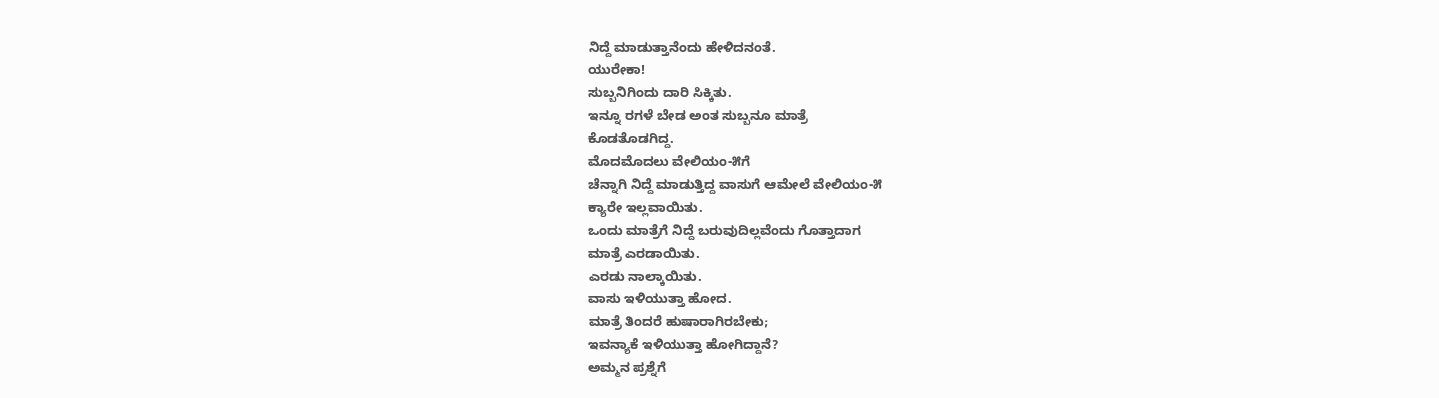ನಿದ್ದೆ ಮಾಡುತ್ತಾನೆಂದು ಹೇಳಿದನಂತೆ.
ಯುರೇಕಾ!
ಸುಬ್ಬನಿಗಿಂದು ದಾರಿ ಸಿಕ್ಕಿತು.
ಇನ್ನೂ ರಗಳೆ ಬೇಡ ಅಂತ ಸುಬ್ಬನೂ ಮಾತ್ರೆ
ಕೊಡತೊಡಗಿದ್ದ.
ಮೊದಮೊದಲು ವೇಲಿಯಂ-೫ಗೆ
ಚೆನ್ನಾಗಿ ನಿದ್ದೆ ಮಾಡುತ್ತಿದ್ದ ವಾಸುಗೆ ಆಮೇಲೆ ವೇಲಿಯಂ-೫
ಕ್ಯಾರೇ ಇಲ್ಲವಾಯಿತು.
ಒಂದು ಮಾತ್ರೆಗೆ ನಿದ್ದೆ ಬರುವುದಿಲ್ಲವೆಂದು ಗೊತ್ತಾದಾಗ
ಮಾತ್ರೆ ಎರಡಾಯಿತು.
ಎರಡು ನಾಲ್ಕಾಯಿತು.
ವಾಸು ಇಳಿಯುತ್ತಾ ಹೋದ.
ಮಾತ್ರೆ ತಿಂದರೆ ಹುಷಾರಾಗಿರಬೇಕು;
ಇವನ್ಯಾಕೆ ಇಳಿಯುತ್ತಾ ಹೋಗಿದ್ದಾನೆ?
ಅಮ್ಮನ ಪ್ರಶ್ನೆಗೆ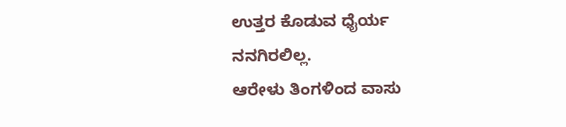ಉತ್ತರ ಕೊಡುವ ಧೈರ್ಯ
ನನಗಿರಲಿಲ್ಲ.
ಆರೇಳು ತಿಂಗಳಿಂದ ವಾಸು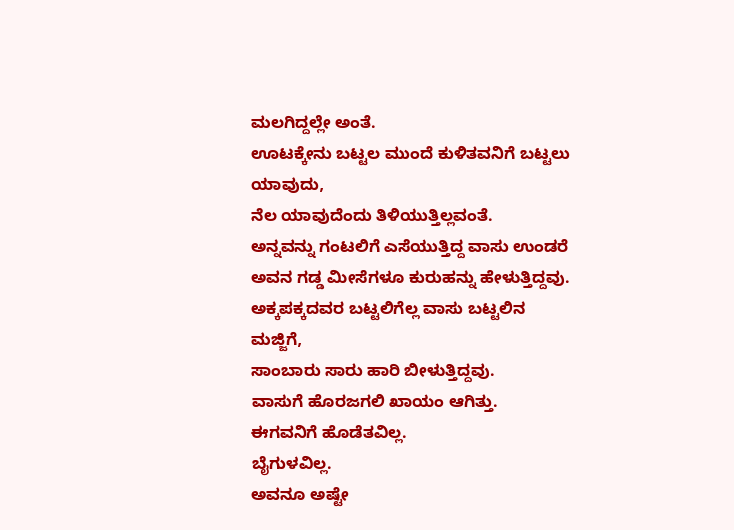ಮಲಗಿದ್ದಲ್ಲೇ ಅಂತೆ.
ಊಟಕ್ಕೇನು ಬಟ್ಟಲ ಮುಂದೆ ಕುಳಿತವನಿಗೆ ಬಟ್ಟಲು
ಯಾವುದು,
ನೆಲ ಯಾವುದೆಂದು ತಿಳಿಯುತ್ತಿಲ್ಲವಂತೆ.
ಅನ್ನವನ್ನು ಗಂಟಲಿಗೆ ಎಸೆಯುತ್ತಿದ್ದ ವಾಸು ಉಂಡರೆ
ಅವನ ಗಡ್ಡ ಮೀಸೆಗಳೂ ಕುರುಹನ್ನು ಹೇಳುತ್ತಿದ್ದವು.
ಅಕ್ಕಪಕ್ಕದವರ ಬಟ್ಟಲಿಗೆಲ್ಲ ವಾಸು ಬಟ್ಟಲಿನ
ಮಜ್ಜಿಗೆ,
ಸಾಂಬಾರು ಸಾರು ಹಾರಿ ಬೀಳುತ್ತಿದ್ದವು.
ವಾಸುಗೆ ಹೊರಜಗಲಿ ಖಾಯಂ ಆಗಿತ್ತು.
ಈಗವನಿಗೆ ಹೊಡೆತವಿಲ್ಲ.
ಬೈಗುಳವಿಲ್ಲ.
ಅವನೂ ಅಷ್ಟೇ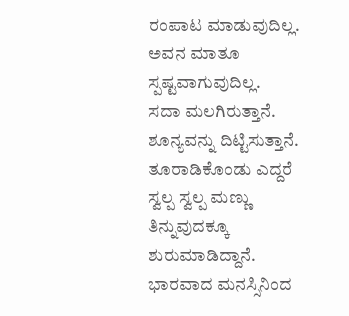ರಂಪಾಟ ಮಾಡುವುದಿಲ್ಲ.
ಅವನ ಮಾತೂ ಸ್ಪಷ್ಟವಾಗುವುದಿಲ್ಲ.
ಸದಾ ಮಲಗಿರುತ್ತಾನೆ.
ಶೂನ್ಯವನ್ನು ದಿಟ್ಟಿಸುತ್ತಾನೆ.
ತೂರಾಡಿಕೊಂಡು ಎದ್ದರೆ ಸ್ವಲ್ಪ ಸ್ವಲ್ಪ ಮಣ್ಣು
ತಿನ್ನುವುದಕ್ಕೂ ಶುರುಮಾಡಿದ್ದಾನೆ.
ಭಾರವಾದ ಮನಸ್ಸಿನಿಂದ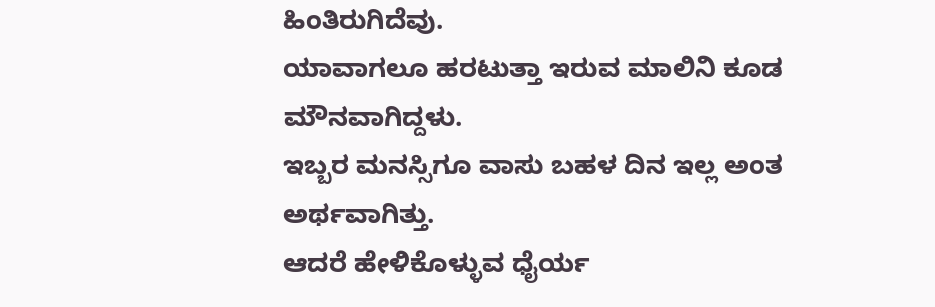ಹಿಂತಿರುಗಿದೆವು.
ಯಾವಾಗಲೂ ಹರಟುತ್ತಾ ಇರುವ ಮಾಲಿನಿ ಕೂಡ
ಮೌನವಾಗಿದ್ದಳು.
ಇಬ್ಬರ ಮನಸ್ಸಿಗೂ ವಾಸು ಬಹಳ ದಿನ ಇಲ್ಲ ಅಂತ
ಅರ್ಥವಾಗಿತ್ತು.
ಆದರೆ ಹೇಳಿಕೊಳ್ಳುವ ಧೈರ್ಯ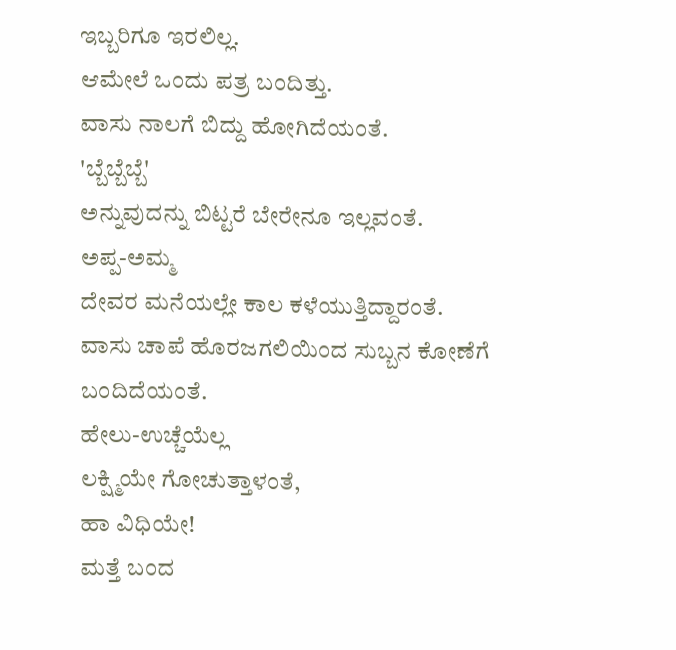ಇಬ್ಬರಿಗೂ ಇರಲಿಲ್ಲ.
ಆಮೇಲೆ ಒಂದು ಪತ್ರ ಬಂದಿತ್ತು.
ವಾಸು ನಾಲಗೆ ಬಿದ್ದು ಹೋಗಿದೆಯಂತೆ.
'ಬ್ಬೆಬ್ಬೆಬ್ಬೆ'
ಅನ್ನುವುದನ್ನು ಬಿಟ್ಟರೆ ಬೇರೇನೂ ಇಲ್ಲವಂತೆ.
ಅಪ್ಪ-ಅಮ್ಮ
ದೇವರ ಮನೆಯಲ್ಲೇ ಕಾಲ ಕಳೆಯುತ್ತಿದ್ದಾರಂತೆ.
ವಾಸು ಚಾಪೆ ಹೊರಜಗಲಿಯಿಂದ ಸುಬ್ಬನ ಕೋಣೆಗೆ
ಬಂದಿದೆಯಂತೆ.
ಹೇಲು-ಉಚ್ಚೆಯೆಲ್ಲ
ಲಕ್ಷ್ಮಿಯೇ ಗೋಚುತ್ತಾಳಂತೆ,
ಹಾ ವಿಧಿಯೇ!
ಮತ್ತೆ ಬಂದ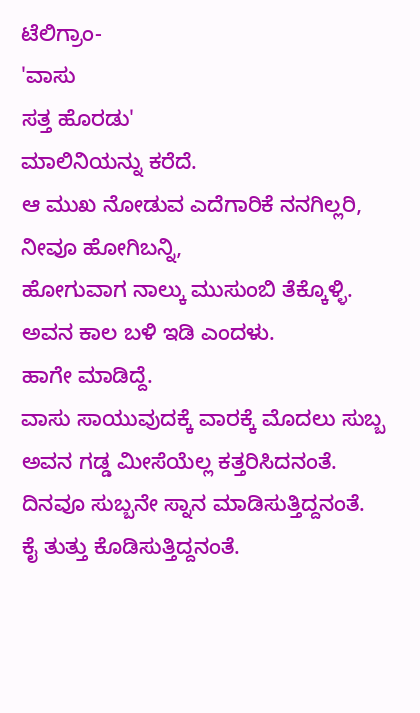ಟೆಲಿಗ್ರಾಂ-
'ವಾಸು
ಸತ್ತ ಹೊರಡು'
ಮಾಲಿನಿಯನ್ನು ಕರೆದೆ.
ಆ ಮುಖ ನೋಡುವ ಎದೆಗಾರಿಕೆ ನನಗಿಲ್ಲರಿ,
ನೀವೂ ಹೋಗಿಬನ್ನಿ,
ಹೋಗುವಾಗ ನಾಲ್ಕು ಮುಸುಂಬಿ ತೆಕ್ಕೊಳ್ಳಿ.
ಅವನ ಕಾಲ ಬಳಿ ಇಡಿ ಎಂದಳು.
ಹಾಗೇ ಮಾಡಿದ್ದೆ.
ವಾಸು ಸಾಯುವುದಕ್ಕೆ ವಾರಕ್ಕೆ ಮೊದಲು ಸುಬ್ಬ
ಅವನ ಗಡ್ಡ ಮೀಸೆಯೆಲ್ಲ ಕತ್ತರಿಸಿದನಂತೆ.
ದಿನವೂ ಸುಬ್ಬನೇ ಸ್ನಾನ ಮಾಡಿಸುತ್ತಿದ್ದನಂತೆ.
ಕೈ ತುತ್ತು ಕೊಡಿಸುತ್ತಿದ್ದನಂತೆ.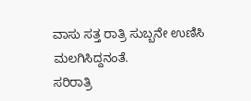ವಾಸು ಸತ್ತ ರಾತ್ರಿ ಸುಬ್ಬನೇ ಉಣಿಸಿ
ಮಲಗಿಸಿದ್ದನಂತೆ.
ಸರಿರಾತ್ರಿ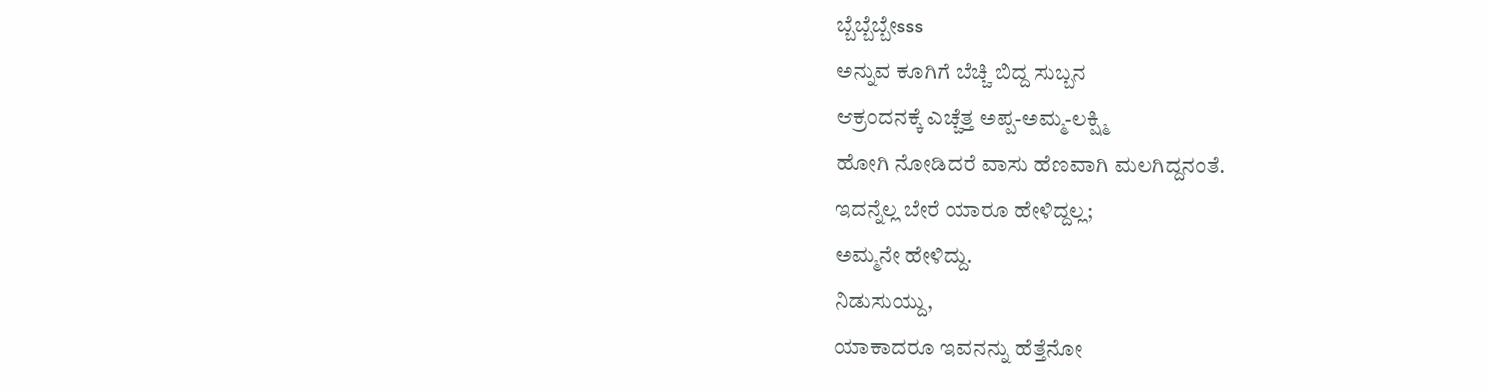ಬ್ಬೆಬ್ಬೆಬ್ಬೇsss
ಅನ್ನುವ ಕೂಗಿಗೆ ಬೆಚ್ಚಿ ಬಿದ್ದ ಸುಬ್ಬನ
ಆಕ್ರಂದನಕ್ಕೆ ಎಚ್ಚೆತ್ತ ಅಪ್ಪ-ಅಮ್ಮ-ಲಕ್ಷ್ಮಿ
ಹೋಗಿ ನೋಡಿದರೆ ವಾಸು ಹೆಣವಾಗಿ ಮಲಗಿದ್ದನಂತೆ.
ಇದನ್ನೆಲ್ಲ ಬೇರೆ ಯಾರೂ ಹೇಳಿದ್ದಲ್ಲ;
ಅಮ್ಮನೇ ಹೇಳಿದ್ದು.
ನಿಡುಸುಯ್ದು,
ಯಾಕಾದರೂ ಇವನನ್ನು ಹೆತ್ತೆನೋ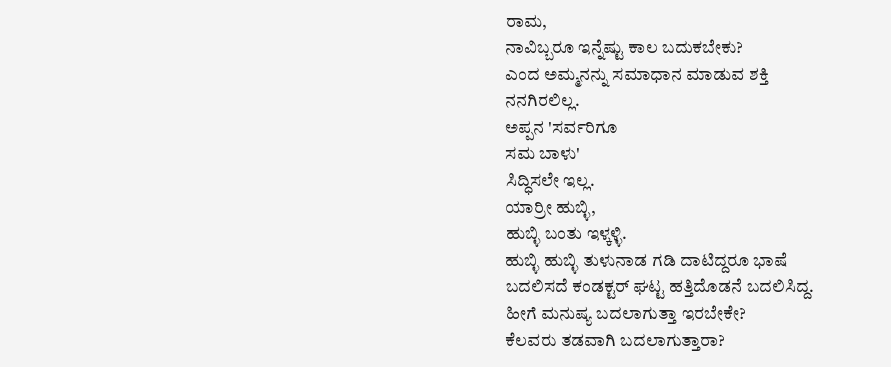ರಾಮ,
ನಾವಿಬ್ಬರೂ ಇನ್ನೆಷ್ಟು ಕಾಲ ಬದುಕಬೇಕು?
ಎಂದ ಅಮ್ಮನನ್ನು ಸಮಾಧಾನ ಮಾಡುವ ಶಕ್ತಿ
ನನಗಿರಲಿಲ್ಲ.
ಅಪ್ಪನ 'ಸರ್ವರಿಗೂ
ಸಮ ಬಾಳು'
ಸಿದ್ಧಿಸಲೇ ಇಲ್ಲ.
ಯಾರ್ರೀ ಹುಬ್ಳಿ,
ಹುಬ್ಳಿ ಬಂತು ಇಳ್ಕಳ್ಳಿ.
ಹುಬ್ಳಿ ಹುಬ್ಳಿ ತುಳುನಾಡ ಗಡಿ ದಾಟಿದ್ದರೂ ಭಾಷೆ
ಬದಲಿಸದೆ ಕಂಡಕ್ಟರ್ ಘಟ್ಟ ಹತ್ತಿದೊಡನೆ ಬದಲಿಸಿದ್ದ.
ಹೀಗೆ ಮನುಷ್ಯ ಬದಲಾಗುತ್ತಾ ಇರಬೇಕೇ?
ಕೆಲವರು ತಡವಾಗಿ ಬದಲಾಗುತ್ತಾರಾ?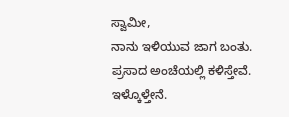ಸ್ವಾಮೀ,
ನಾನು ಇಳಿಯುವ ಜಾಗ ಬಂತು.
ಪ್ರಸಾದ ಅಂಚೆಯಲ್ಲಿ ಕಳಿಸ್ತೇವೆ.
ಇಳ್ಕೊಳ್ತೇನೆ.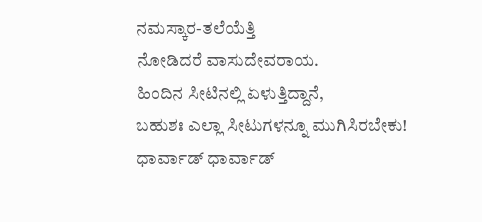ನಮಸ್ಕಾರ-ತಲೆಯೆತ್ತಿ
ನೋಡಿದರೆ ವಾಸುದೇವರಾಯ.
ಹಿಂದಿನ ಸೀಟಿನಲ್ಲಿ ಏಳುತ್ತಿದ್ದಾನೆ,
ಬಹುಶಃ ಎಲ್ಲಾ ಸೀಟುಗಳನ್ನೂ ಮುಗಿಸಿರಬೇಕು!
ಧಾರ್ವಾಡ್ ಧಾರ್ವಾಡ್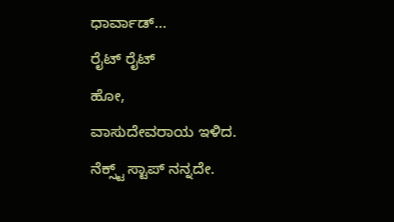ಧಾರ್ವಾಡ್...
ರೈಟ್ ರೈಟ್
ಹೋ,
ವಾಸುದೇವರಾಯ ಇಳಿದ.
ನೆಕ್ಸ್ಟ್ ಸ್ಟಾಪ್ ನನ್ನದೇ.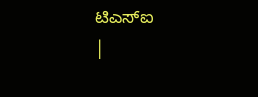ಟಿಎಸ್ಐ
|